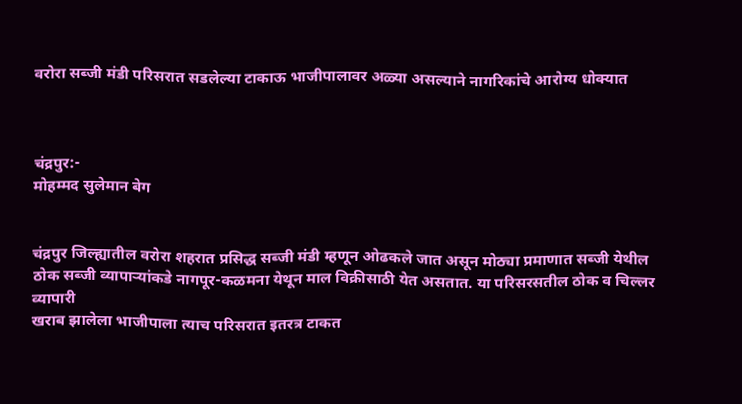वरोरा सब्जी मंडी परिसरात सडलेल्या टाकाऊ भाजीपालावर अळ्या असल्याने नागरिकांचे आरोग्य धोक्यात



चंद्रपुर:-
मोहम्मद सुलेमान बेग


चंद्रपुर जिल्ह्यातील वरोरा शहरात प्रसिद्ध सब्जी मंडी म्हणून ओढकले जात असून मोठ्या प्रमाणात सब्जी येथील ठोक सब्जी व्यापाऱ्यांकडे नागपूर-कळमना येथून माल विक्रीसाठी येत असतात. या परिसरसतील ठोक व चिल्लर व्यापारी
खराब झालेला भाजीपाला त्याच परिसरात इतरत्र टाकत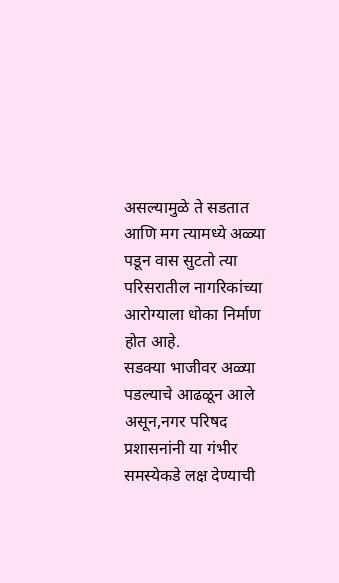असल्यामुळे ते सडतात आणि मग त्यामध्ये अळ्या पडून वास सुटतो त्या परिसरातील नागरिकांच्या आरोग्याला धोका निर्माण होत आहे.
सडक्या भाजीवर अळ्या पडल्याचे आढळून आले असून,नगर परिषद प्रशासनांनी या गंभीर समस्येकडे लक्ष देण्याची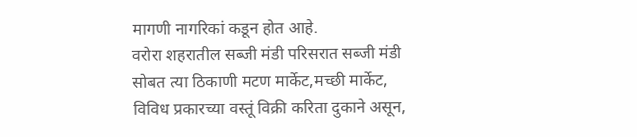मागणी नागरिकां कडून होत आहे.
वरोरा शहरातील सब्जी मंडी परिसरात सब्जी मंडी सोबत त्या ठिकाणी मटण मार्केट,मच्छी मार्केट, विविध प्रकारच्या वस्तूं विक्री करिता दुकाने असून,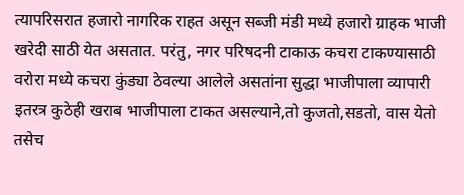त्यापरिसरात हजारो नागरिक राहत असून सब्जी मंडी मध्ये हजारो ग्राहक भाजी खरेदी साठी येत असतात. परंतु, नगर परिषदनी टाकाऊ कचरा टाकण्यासाठी वरोरा मध्ये कचरा कुंड्या ठेवल्या आलेले असतांना सुद्धा भाजीपाला व्यापारी इतरत्र कुठेही खराब भाजीपाला टाकत असल्याने,तो कुजतो,सडतो, वास येतो तसेच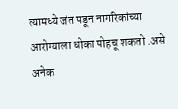त्यामध्ये जंत पडून नागरिकांच्या आरोग्याला धोका पोहचू शकतो .असे अनेक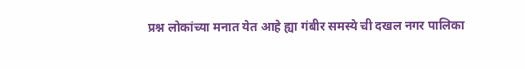प्रश्न लोकांच्या मनात येत आहे ह्या गंबीर समस्ये ची दखल नगर पालिका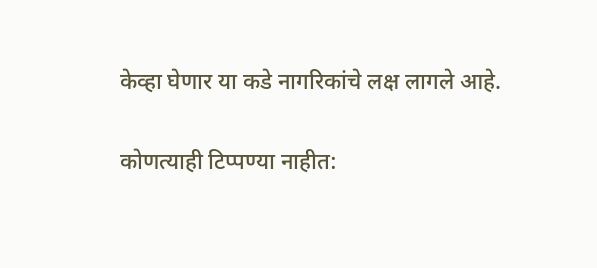केव्हा घेणार या कडे नागरिकांचे लक्ष लागले आहे.

कोणत्याही टिप्पण्‍या नाहीत: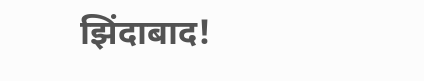झिंदाबाद!